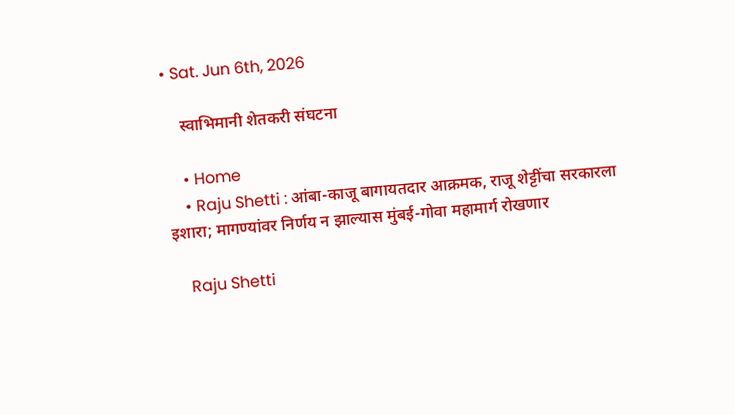• Sat. Jun 6th, 2026

    स्वाभिमानी शेतकरी संघटना

    • Home
    • Raju Shetti : आंबा-काजू बागायतदार आक्रमक, राजू शेट्टींचा सरकारला इशारा; मागण्यांवर निर्णय न झाल्यास मुंबई-गोवा महामार्ग रोखणार

    Raju Shetti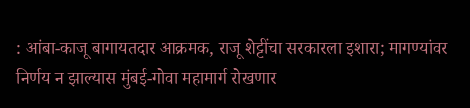: आंबा-काजू बागायतदार आक्रमक, राजू शेट्टींचा सरकारला इशारा; मागण्यांवर निर्णय न झाल्यास मुंबई-गोवा महामार्ग रोखणार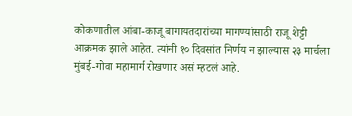कोकणातील आंबा-काजू बागायतदारांच्या मागण्यांसाठी राजू शेट्टी आक्रमक झाले आहेत. त्यांनी १० दिवसांत निर्णय न झाल्यास २३ मार्चला मुंबई-गोवा महामार्ग रोखणार असं म्हटलं आहे.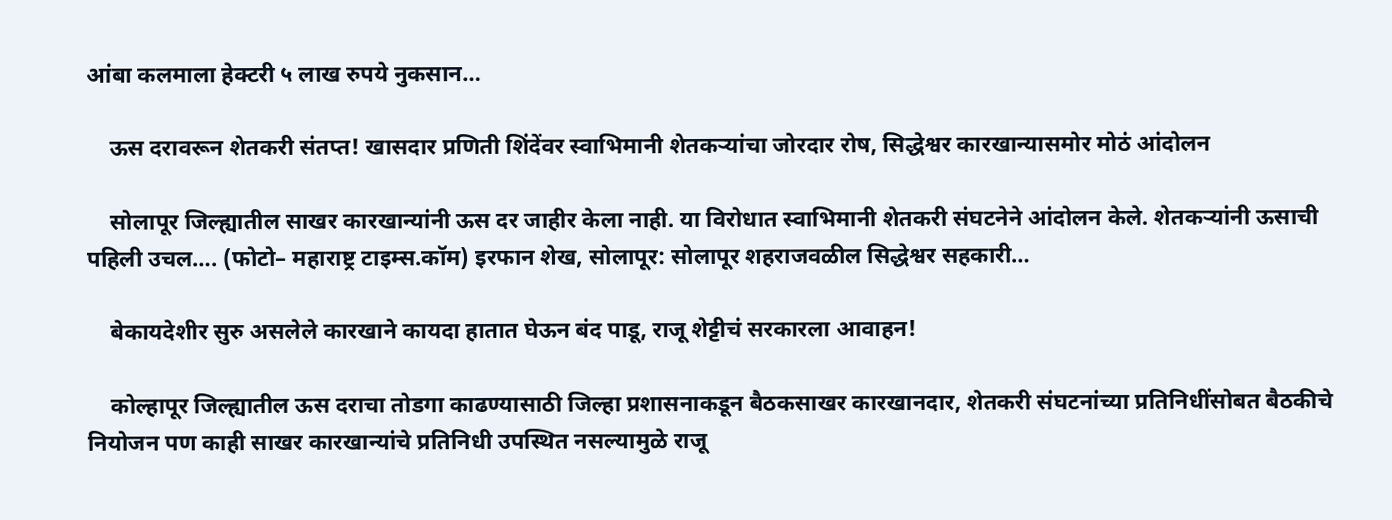आंबा कलमाला हेक्टरी ५ लाख रुपये नुकसान…

    ऊस दरावरून शेतकरी संतप्त! खासदार प्रणिती शिंदेंवर स्वाभिमानी शेतकऱ्यांचा जोरदार रोष, सिद्धेश्वर कारखान्यासमोर मोठं आंदोलन

    सोलापूर जिल्ह्यातील साखर कारखान्यांनी ऊस दर जाहीर केला नाही. या विरोधात स्वाभिमानी शेतकरी संघटनेने आंदोलन केले. शेतकऱ्यांनी ऊसाची पहिली उचल…. (फोटो– महाराष्ट्र टाइम्स.कॉम) इरफान शेख, सोलापूर: सोलापूर शहराजवळील सिद्धेश्वर सहकारी…

    बेकायदेशीर सुरु असलेले कारखाने कायदा हातात घेऊन बंद पाडू, राजू शेट्टीचं सरकारला आवाहन!

    कोल्हापूर जिल्ह्यातील ऊस दराचा तोडगा काढण्यासाठी जिल्हा प्रशासनाकडून बैठकसाखर कारखानदार, शेतकरी संघटनांच्या प्रतिनिधींसोबत बैठकीचे नियोजन पण काही साखर कारखान्यांचे प्रतिनिधी उपस्थित नसल्यामुळे राजू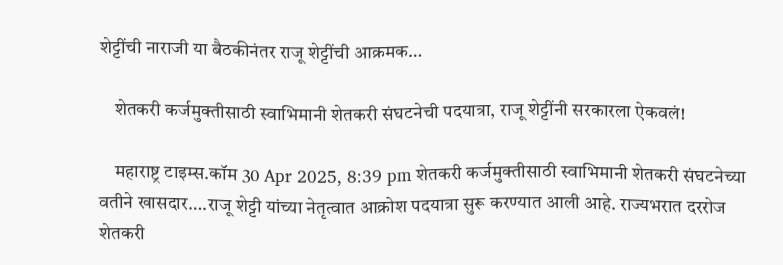शेट्टींची नाराजी या बैठकीनंतर राजू शेट्टींची आक्रमक…

    शेतकरी कर्जमुक्तीसाठी स्वाभिमानी शेतकरी संघटनेची पदयात्रा, राजू शेट्टींनी सरकारला ऐकवलं!

    महाराष्ट्र टाइम्स.कॉम 30 Apr 2025, 8:39 pm शेतकरी कर्जमुक्तीसाठी स्वाभिमानी शेतकरी संघटनेच्या वतीने खासदार….राजू शेट्टी यांच्या नेतृत्वात आक्रोश पदयात्रा सुरू करण्यात आली आहे. राज्यभरात दररोज शेतकरी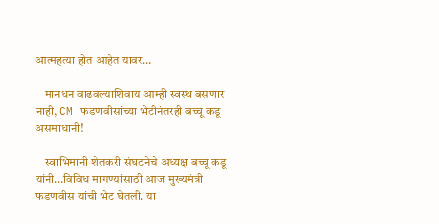आत्महत्या होत आहेत यावर…

    मानधन वाढवल्याशिवाय आम्ही स्वस्थ बसणार नाही, CM फडणवीसांच्या भेटीनंतरही बच्चू कडू असमाधानी!

    स्वाभिमानी शेतकरी संघटनेचे अध्यक्ष बच्चू कडू यांनी…विविध मागण्यांसाठी आज मुख्यमंत्री फडणवीस यांची भेट घेतली. या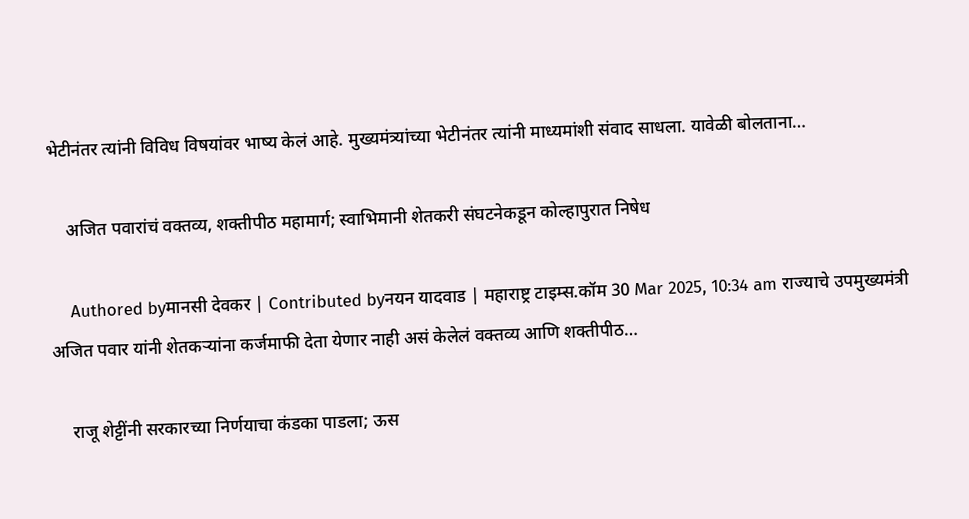भेटीनंतर त्यांनी विविध विषयांवर भाष्य केलं आहे. मुख्यमंत्र्यांच्या भेटीनंतर त्यांनी माध्यमांशी संवाद साधला. यावेळी बोलताना…

    अजित पवारांचं वक्तव्य, शक्तीपीठ महामार्ग; स्वाभिमानी शेतकरी संघटनेकडून कोल्हापुरात निषेध

    Authored byमानसी देवकर | Contributed byनयन यादवाड | महाराष्ट्र टाइम्स.कॉम 30 Mar 2025, 10:34 am राज्याचे उपमुख्यमंत्री अजित पवार यांनी शेतकऱ्यांना कर्जमाफी देता येणार नाही असं केलेलं वक्तव्य आणि शक्तीपीठ…

    राजू शेट्टींनी सरकारच्या निर्णयाचा कंडका पाडला; ऊस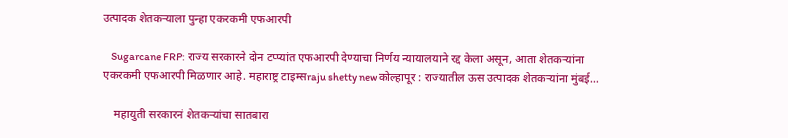उत्पादक शेतकऱ्याला पुन्हा एकरकमी एफआरपी

    Sugarcane FRP: राज्य सरकारने दोन टप्प्यांत एफआरपी देण्याचा निर्णय न्यायालयाने रद्द केला असून, आता शेतकऱ्यांना एकरकमी एफआरपी मिळणार आहे. महाराष्ट्र टाइम्सraju shetty new कोल्हापूर : राज्यातील ऊस उत्पादक शेतकऱ्यांना मुंबई…

    महायुती सरकारनं शेतकऱ्यांचा सातबारा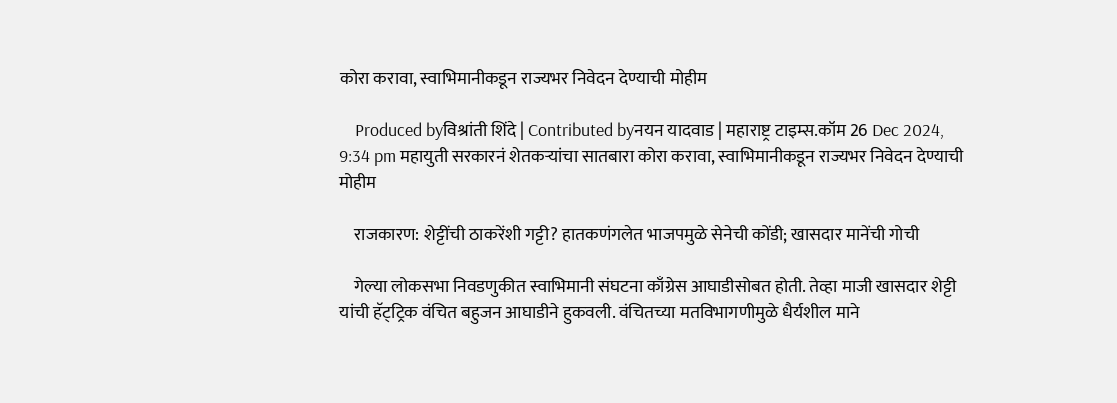कोरा करावा, स्वाभिमानीकडून राज्यभर निवेदन देण्याची मोहीम

    Produced byविश्रांती शिंदे | Contributed byनयन यादवाड | महाराष्ट्र टाइम्स.कॉम 26 Dec 2024, 9:34 pm महायुती सरकारनं शेतकऱ्यांचा सातबारा कोरा करावा, स्वाभिमानीकडून राज्यभर निवेदन देण्याची मोहीम

    राजकारण: शेट्टींची ठाकरेंशी गट्टी? हातकणंगलेत भाजपमुळे सेनेची कोंडी; खासदार मानेंची गोची

    गेल्या लोकसभा निवडणुकीत स्वाभिमानी संघटना काँग्रेस आघाडीसोबत होती. तेव्हा माजी खासदार शेट्टी यांची हॅट्‌ट्रिक वंचित बहुजन आघाडीने हुकवली. वंचितच्या मतविभागणीमुळे धैर्यशील माने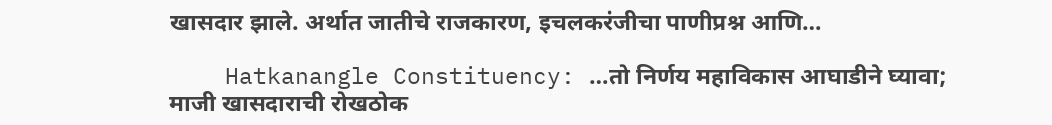खासदार झाले. अर्थात जातीचे राजकारण, इचलकरंजीचा पाणीप्रश्न आणि…

    Hatkanangle Constituency: …तो निर्णय महाविकास आघाडीने घ्यावा; माजी खासदाराची रोखठोक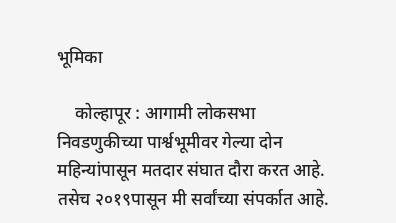भूमिका

    कोल्हापूर : आगामी लोकसभा निवडणुकीच्या पार्श्वभूमीवर गेल्या दोन महिन्यांपासून मतदार संघात दौरा करत आहे. तसेच २०१९पासून मी सर्वांच्या संपर्कात आहे.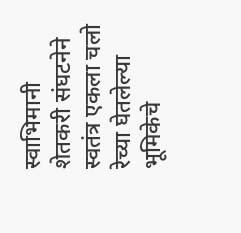स्वाभिमानी शेतकरी संघटनेने स्वतंत्र एकला चलो रेच्या घेतलेल्या भूमिकेचे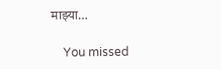माझ्या…

    You missed